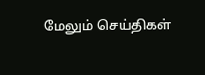மேலும் செய்திகள்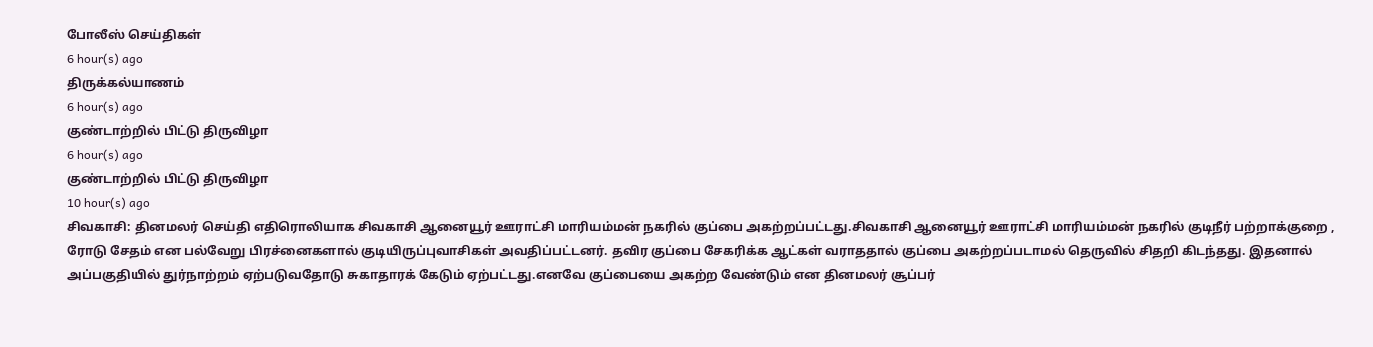போலீஸ் செய்திகள்
6 hour(s) ago
திருக்கல்யாணம்
6 hour(s) ago
குண்டாற்றில் பிட்டு திருவிழா
6 hour(s) ago
குண்டாற்றில் பிட்டு திருவிழா
10 hour(s) ago
சிவகாசி: தினமலர் செய்தி எதிரொலியாக சிவகாசி ஆனையூர் ஊராட்சி மாரியம்மன் நகரில் குப்பை அகற்றப்பட்டது.சிவகாசி ஆனையூர் ஊராட்சி மாரியம்மன் நகரில் குடிநீர் பற்றாக்குறை , ரோடு சேதம் என பல்வேறு பிரச்னைகளால் குடியிருப்புவாசிகள் அவதிப்பட்டனர். தவிர குப்பை சேகரிக்க ஆட்கள் வராததால் குப்பை அகற்றப்படாமல் தெருவில் சிதறி கிடந்தது. இதனால் அப்பகுதியில் துர்நாற்றம் ஏற்படுவதோடு சுகாதாரக் கேடும் ஏற்பட்டது.எனவே குப்பையை அகற்ற வேண்டும் என தினமலர் சூப்பர்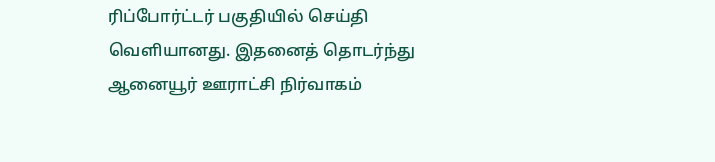ரிப்போர்ட்டர் பகுதியில் செய்தி வெளியானது. இதனைத் தொடர்ந்து ஆனையூர் ஊராட்சி நிர்வாகம்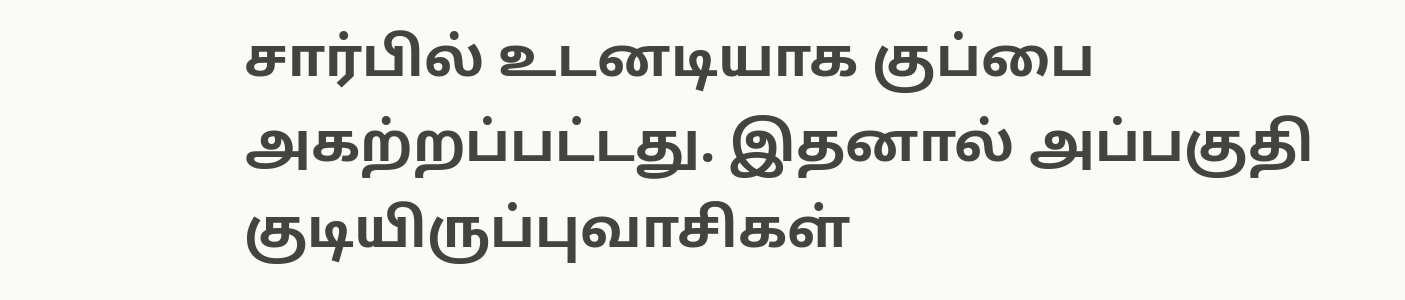சார்பில் உடனடியாக குப்பை அகற்றப்பட்டது. இதனால் அப்பகுதி குடியிருப்புவாசிகள்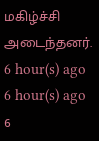மகிழ்ச்சி அடைந்தனர்.
6 hour(s) ago
6 hour(s) ago
6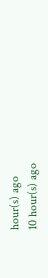hour(s) ago
10 hour(s) ago